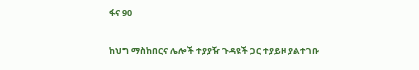ፋና 90

ከህግ ማስከበርና ሌሎች ተያያዥ ጉዳዩች ጋር ተያይዞ ያልተገቡ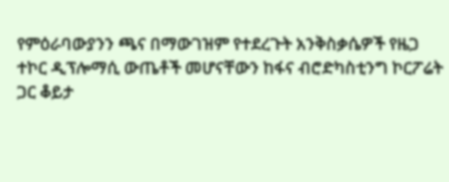የምዕራባውያንን ጫና በማውገዝም የተደረጉት አንቅስቃሴዎች የዜጋ ተኮር ዲፕሎማሲ ውጤቶች መሆናቸውን ከፋና ብሮድካስቲንግ ኮርፖሬት ጋር ቆይታ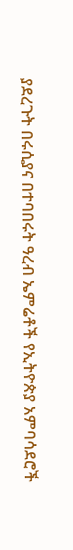ያደረጉት በሩሲያና በተባበሩት ዓረብ ኤምሬቶች የኢትዮጵያ አምባሳደሮች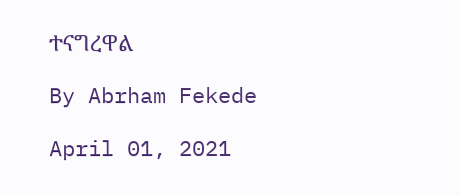ተናግረዋል

By Abrham Fekede

April 01, 2021